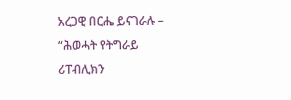አረጋዊ በርሔ ይናገራሉ – “ሕወሓት የትግራይ ሪፐብሊክን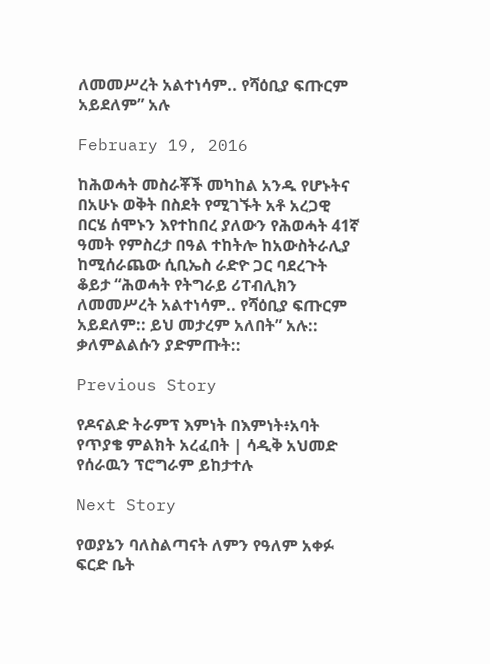ለመመሥረት አልተነሳም.. የሻዕቢያ ፍጡርም አይደለም” አሉ

February 19, 2016

ከሕወሓት መስራቾች መካከል አንዱ የሆኑትና በአሁኑ ወቅት በስደት የሚገኙት አቶ አረጋዊ በርሄ ሰሞኑን እየተከበረ ያለውን የሕወሓት 41ኛ ዓመት የምስረታ በዓል ተከትሎ ከአውስትራሊያ ከሚሰራጨው ሲቢኤስ ራድዮ ጋር ባደረጉት ቆይታ “ሕወሓት የትግራይ ሪፐብሊክን ለመመሥረት አልተነሳም.. የሻዕቢያ ፍጡርም አይደለም:: ይህ መታረም አለበት” አሉ:: ቃለምልልሱን ያድምጡት::

Previous Story

የዶናልድ ትራምፕ እምነት በእምነት፥አባት የጥያቄ ምልክት አረፈበት | ሳዲቅ አህመድ የሰራዉን ፕሮግራም ይከታተሉ

Next Story

የወያኔን ባለስልጣናት ለምን የዓለም አቀፉ ፍርድ ቤት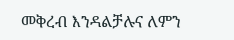መቅረብ እንዳልቻሉና ለምን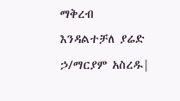ማቅረብ እንዳልተቻለ ያሬድ ኃ/ማርያም አስረዱ|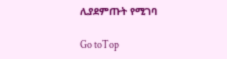ሊያደምጡት የሚገባ

Go toTop